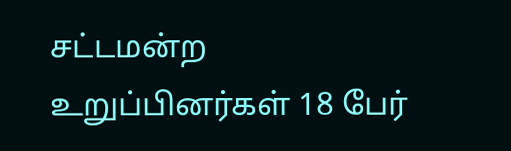சட்டமன்ற உறுப்பினர்கள் 18 பேர்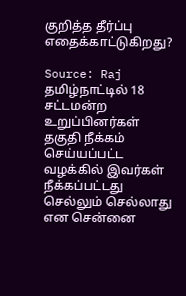குறித்த தீர்ப்பு எதைக்காட்டுகிறது?

Source: Raj
தமிழ்நாட்டில் 18 சட்டமன்ற உறுப்பினர்கள் தகுதி நீக்கம் செய்யப்பட்ட வழக்கில் இவர்கள் நீக்கப்பட்டது செல்லும் செல்லாது என சென்னை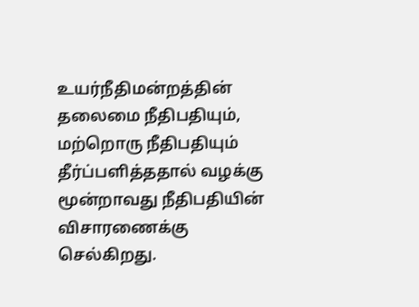உயர்நீதிமன்றத்தின் தலைமை நீதிபதியும், மற்றொரு நீதிபதியும் தீர்ப்பளித்ததால் வழக்கு மூன்றாவது நீதிபதியின் விசாரணைக்கு செல்கிறது.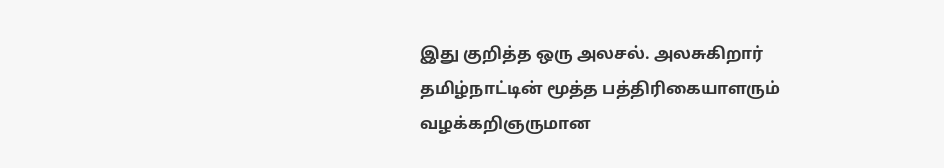இது குறித்த ஒரு அலசல். அலசுகிறார் தமிழ்நாட்டின் மூத்த பத்திரிகையாளரும் வழக்கறிஞருமான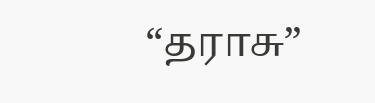“தராசு”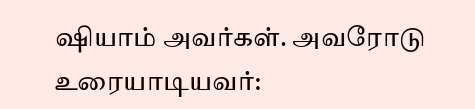ஷியாம் அவர்கள். அவரோடு உரையாடியவர்: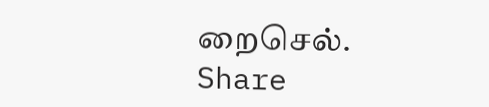றைசெல்.
Share